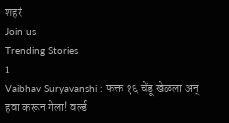शहरं
Join us
Trending Stories
1
Vaibhav Suryavanshi : फक्त १६ चेंडू खेळला अन् हवा करून गेला! वर्ल्ड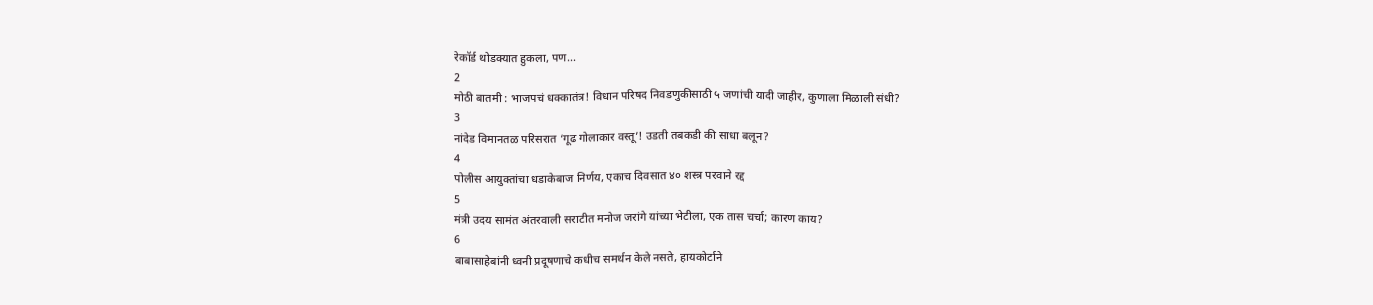रेकॉर्ड थोडक्यात हुकला, पण...
2
मोठी बातमी : भाजपचं धक्कातंत्र! विधान परिषद निवडणुकीसाठी ५ जणांची यादी जाहीर, कुणाला मिळाली संधी?
3
नांदेड विमानतळ परिसरात ‘गूढ गोलाकार वस्तू’! उडती तबकडी की साधा बलून?
4
पोलीस आयुक्तांचा धडाकेबाज निर्णय, एकाच दिवसात ४० शस्त्र परवाने रद्द
5
मंत्री उदय सामंत अंतरवाली सराटीत मनोज जरांगे यांच्या भेटीला, एक तास चर्चा; कारण काय?
6
बाबासाहेबांनी ध्वनी प्रदूषणाचे कधीच समर्थन केले नसते, हायकोर्टाने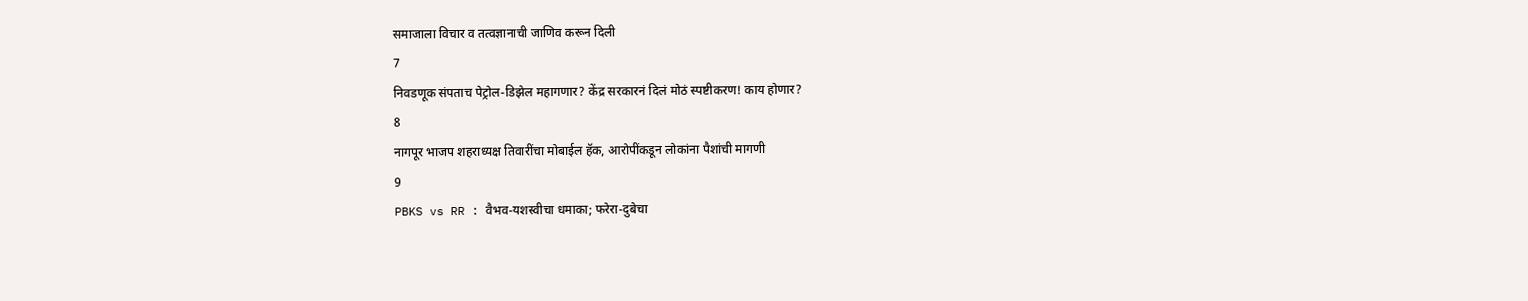समाजाला विचार व तत्वज्ञानाची जाणिव करून दिली
7
निवडणूक संपताच पेट्रोल-डिझेल महागणार? केंद्र सरकारनं दिलं मोठं स्पष्टीकरण! काय होणार?
8
नागपूर भाजप शहराध्यक्ष तिवारींचा मोबाईल हॅक, आरोपींकडून लोकांना पैशांची मागणी
9
PBKS vs RR : वैभव-यशस्वीचा धमाका; फरेरा-दुबेचा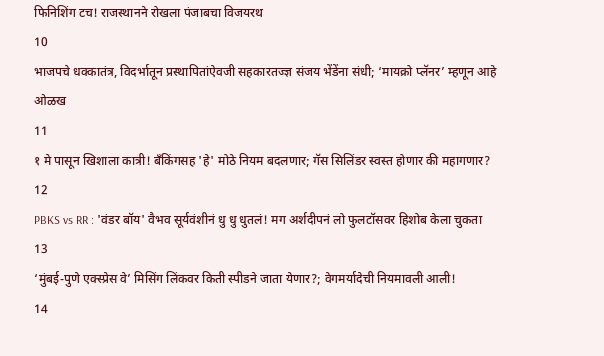फिनिशिंग टच! राजस्थानने रोखला पंजाबचा विजयरथ
10
भाजपचे धक्कातंत्र, विदर्भातून प्रस्थापितांऐवजी सहकारतज्ज्ञ संजय भेंडेंना संधी; ‘मायक्रो प्लॅनर’ म्हणून आहे ओळख
11
१ मे पासून खिशाला कात्री! बँकिंगसह 'हे' मोठे नियम बदलणार; गॅस सिलिंडर स्वस्त होणार की महागणार?
12
PBKS vs RR : 'वंडर बॉय' वैभव सूर्यवंशीनं धु धु धुतलं! मग अर्शदीपनं लो फुलटॉसवर हिशोब केला चुकता
13
‘मुंबई-पुणे एक्स्प्रेस वे’ मिसिंग लिंकवर किती स्पीडने जाता येणार?; वेगमर्यादेची नियमावली आली!
14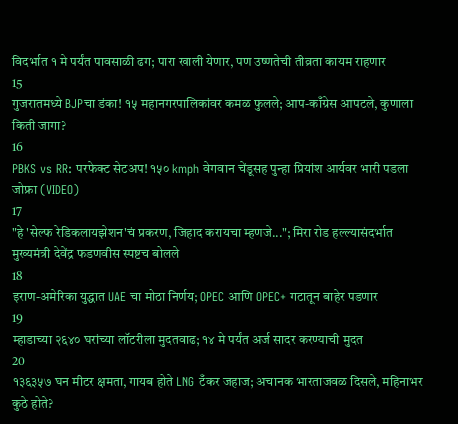विदर्भात १ मे पर्यंत पावसाळी ढग; पारा खाली येणार, पण उष्णतेची तीव्रता कायम राहणार
15
गुजरातमध्ये BJPचा डंका! १५ महानगरपालिकांवर कमळ फुलले; आप-काँग्रेस आपटले, कुणाला किती जागा?
16
PBKS vs RR: परफेक्ट सेटअप! १५० kmph वेगवान चेंडूसह पुन्हा प्रियांश आर्यवर भारी पडला जोफ्रा (VIDEO)
17
"हे 'सेल्फ रेडिकलायझेशन'चं प्रकरण, जिहाद करायचा म्हणजे..."; मिरा रोड हल्ल्यासंदर्भात मुख्यमंत्री देवेंद्र फडणवीस स्पष्टच बोलले
18
इराण-अमेरिका युद्धात UAE चा मोठा निर्णय; OPEC आणि OPEC+ गटातून बाहेर पडणार
19
म्हाडाच्या २६४० घरांच्या लॉटरीला मुदतवाढ; १४ मे पर्यंत अर्ज सादर करण्याची मुदत
20
१३६३५७ घन मीटर क्षमता, गायब होते LNG टँकर जहाज; अचानक भारताजवळ दिसले, महिनाभर कुठे होते?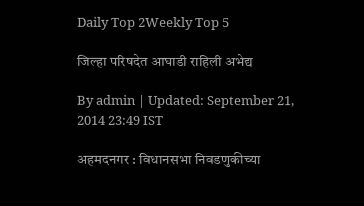Daily Top 2Weekly Top 5

जिल्हा परिषदेत आघाडी राहिली अभेद्य

By admin | Updated: September 21, 2014 23:49 IST

अहमदनगर : विधानसभा निवडणुकीच्या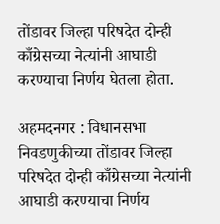तोंडावर जिल्हा परिषदेत दोन्ही काँग्रेसच्या नेत्यांनी आघाडी करण्याचा निर्णय घेतला होता.

अहमदनगर : विधानसभा निवडणुकीच्या तोंडावर जिल्हा परिषदेत दोन्ही काँग्रेसच्या नेत्यांनी आघाडी करण्याचा निर्णय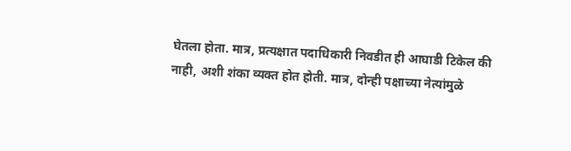घेतला होता. मात्र, प्रत्यक्षात पदाधिकारी निवडीत ही आघाडी टिकेल की नाही, अशी शंका व्यक्त होत होती. मात्र, दोन्ही पक्षाच्या नेत्यांमुळे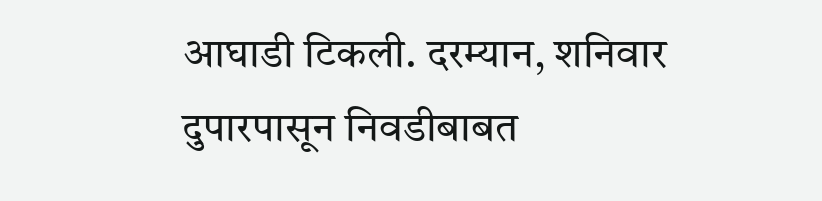आघाडी टिकली. दरम्यान, शनिवार दुपारपासून निवडीबाबत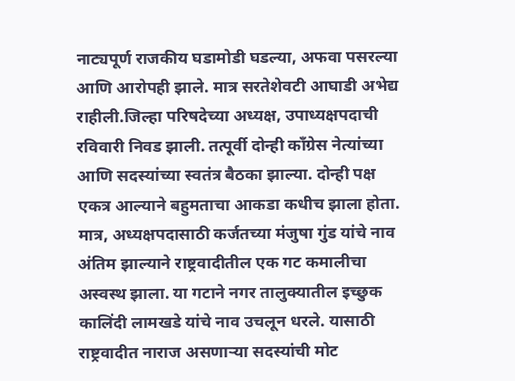नाट्यपूर्ण राजकीय घडामोडी घडल्या, अफवा पसरल्या आणि आरोपही झाले. मात्र सरतेशेवटी आघाडी अभेद्य राहीली.जिल्हा परिषदेच्या अध्यक्ष, उपाध्यक्षपदाची रविवारी निवड झाली. तत्पूर्वी दोन्ही काँग्रेस नेत्यांच्या आणि सदस्यांच्या स्वतंत्र बैठका झाल्या. दोन्ही पक्ष एकत्र आल्याने बहुमताचा आकडा कधीच झाला होता. मात्र, अध्यक्षपदासाठी कर्जतच्या मंजुषा गुंड यांचे नाव अंतिम झाल्याने राष्ट्रवादीतील एक गट कमालीचा अस्वस्थ झाला. या गटाने नगर तालुक्यातील इच्छुक कालिंदी लामखडे यांचे नाव उचलून धरले. यासाठी राष्ट्रवादीत नाराज असणाऱ्या सदस्यांची मोट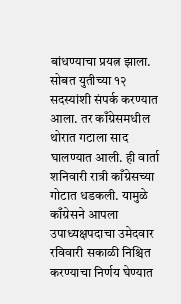बांधण्याचा प्रयत्न झाला. सोबत युतीच्या १२ सदस्यांशी संपर्क करण्यात आला. तर काँग्रेसमधील थोरात गटाला साद घालण्यात आली. ही वार्ता शनिवारी रात्री काँग्रेसच्या गोटात धडकली. यामुळे काँग्रेसने आपला उपाध्यक्षपदाचा उमेदवार रविवारी सकाळी निश्चित करण्याचा निर्णय घेण्यात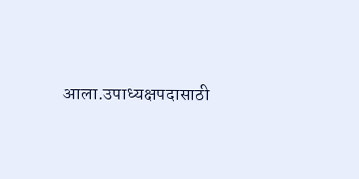आला.उपाध्यक्षपदासाठी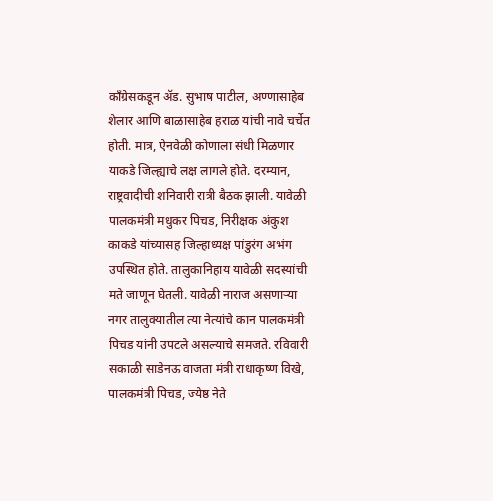काँग्रेसकडून अ‍ॅड. सुभाष पाटील, अण्णासाहेब शेलार आणि बाळासाहेब हराळ यांची नावे चर्चेत होती. मात्र, ऐनवेळी कोणाला संधी मिळणार याकडे जिल्ह्याचे लक्ष लागले होते. दरम्यान, राष्ट्रवादीची शनिवारी रात्री बैठक झाली. यावेळी पालकमंत्री मधुकर पिचड, निरीक्षक अंकुश काकडे यांच्यासह जिल्हाध्यक्ष पांडुरंग अभंग उपस्थित होते. तालुकानिहाय यावेळी सदस्यांची मते जाणून घेतली. यावेळी नाराज असणाऱ्या नगर तालुक्यातील त्या नेत्यांचे कान पालकमंत्री पिचड यांनी उपटले असल्याचे समजते. रविवारी सकाळी साडेनऊ वाजता मंत्री राधाकृष्ण विखे, पालकमंत्री पिचड, ज्येष्ठ नेते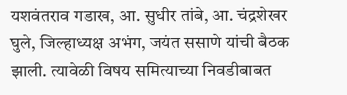यशवंतराव गडाख, आ. सुधीर तांबे, आ. चंद्रशेखर घुले, जिल्हाध्यक्ष अभंग, जयंत ससाणे यांची बैठक झाली. त्यावेळी विषय समित्याच्या निवडीबाबत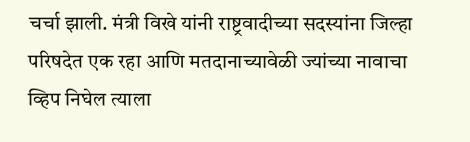चर्चा झाली. मंत्री विखे यांनी राष्ट्रवादीच्या सदस्यांना जिल्हा परिषदेत एक रहा आणि मतदानाच्यावेळी ज्यांच्या नावाचा व्हिप निघेल त्याला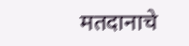मतदानाचे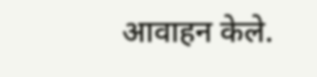आवाहन केले.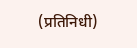(प्रतिनिधी)